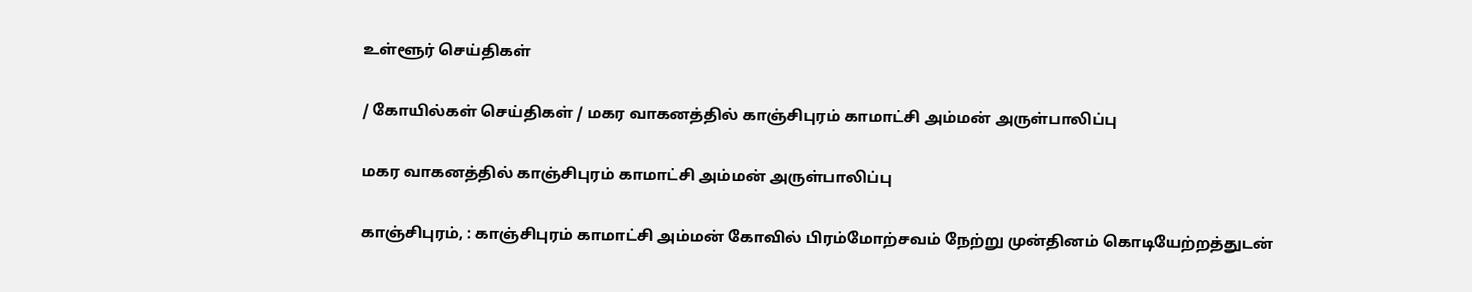உள்ளூர் செய்திகள்

/ கோயில்கள் செய்திகள் / மகர வாகனத்தில் காஞ்சிபுரம் காமாட்சி அம்மன் அருள்பாலிப்பு

மகர வாகனத்தில் காஞ்சிபுரம் காமாட்சி அம்மன் அருள்பாலிப்பு

காஞ்சிபுரம், : காஞ்சிபுரம் காமாட்சி அம்மன் கோவில் பிரம்மோற்சவம் நேற்று முன்தினம் கொடியேற்றத்துடன்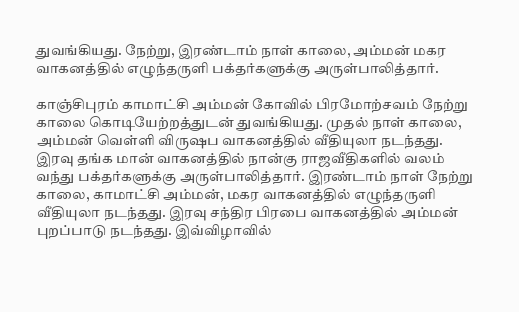துவங்கியது. நேற்று, இரண்டாம் நாள் காலை, அம்மன் மகர வாகனத்தில் எழுந்தருளி பக்தர்களுக்கு அருள்பாலித்தார்.

காஞ்சிபுரம் காமாட்சி அம்மன் கோவில் பிரமோற்சவம் நேற்று காலை கொடியேற்றத்துடன் துவங்கியது. முதல் நாள் காலை, அம்மன் வெள்ளி விருஷப வாகனத்தில் வீதியுலா நடந்தது. இரவு தங்க மான் வாகனத்தில் நான்கு ராஜவீதிகளில் வலம் வந்து பக்தர்களுக்கு அருள்பாலித்தார். இரண்டாம் நாள் நேற்று காலை, காமாட்சி அம்மன், மகர வாகனத்தில் எழுந்தருளி வீதியுலா நடந்தது. இரவு சந்திர பிரபை வாகனத்தில் அம்மன் புறப்பாடு நடந்தது. இவ்விழாவில்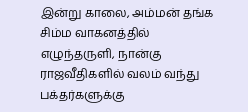இன்று காலை, அம்மன் தங்க சிம்ம வாகனத்தில் எழுந்தருளி, நான்கு ராஜவீதிகளில் வலம் வந்து பக்தர்களுக்கு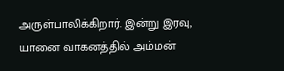அருள்பாலிக்கிறார். இன்று இரவு, யானை வாகனத்தில் அம்மன்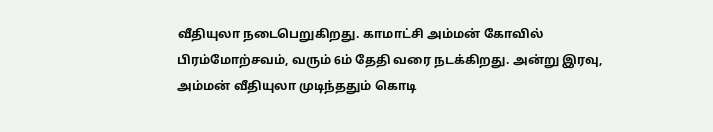வீதியுலா நடைபெறுகிறது. காமாட்சி அம்மன் கோவில் பிரம்மோற்சவம், வரும் 6ம் தேதி வரை நடக்கிறது. அன்று இரவு, அம்மன் வீதியுலா முடிந்ததும் கொடி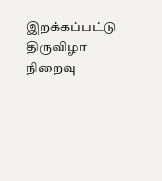இறக்கப்பட்டு திருவிழா நிறைவு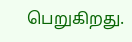பெறுகிறது.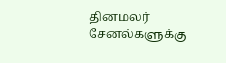தினமலர் சேனல்களுக்கு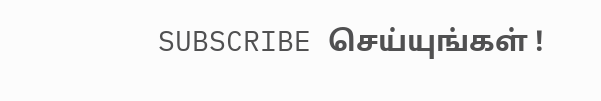SUBSCRIBE செய்யுங்கள் !